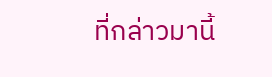ที่กล่าวมานี้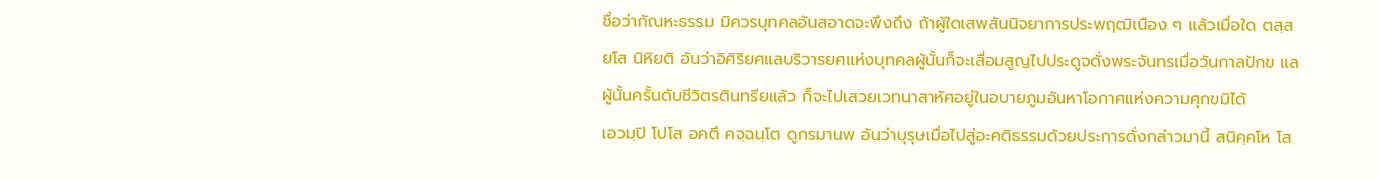ชื่อว่ากัณหะธรรม มิควรบุทคลอันสอาดจะพึงถึง ถ้าผู้ใดเสพสันนิจยาการประพฤฒิเนือง ๆ แล้วเมื่อใด ตสฺส ยโส นิหิยติ อันว่าอิศิริยศแลบริวารยศแห่งบุทคลผู้นั้นก็จะเสื่อมสูญไปประดูจดั่งพระจันทรเมื่อวันกาลปักข แลผู้นั้นครั้นดับชีวิตรตินทรียแล้ว ก็จะไปเสวยเวทนาสาหัศอยู่ในอบายภูมอันหาโอกาศแห่งความศุกขมิได้
เอวมฺปิ โปโส อคตึ คจฺฉนฺโต ดูกรมานพ อันว่าบุรุษเมื่อไปสู่อะคติธรรมด้วยประการดั่งกล่าวมานี้ สนิคฺคโห โส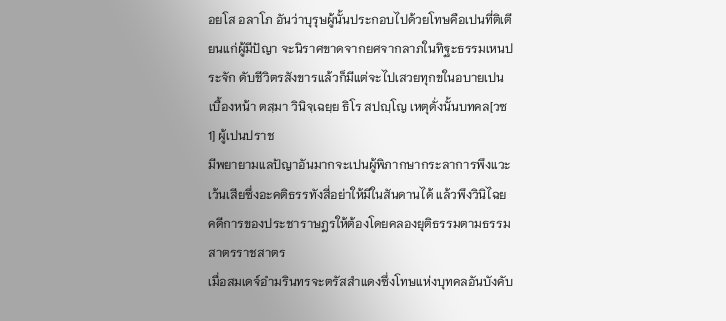อยโส อลาโภ อันว่าบุรุษผู้นั้นประกอบไปด้วยโทษคือเปนที่ติเตียนแก่ผู้มีปัญา จะนิราศขาดจากยศจากลาภในทิฐะธรรมเหนประจัก ดับชีวิตรสังขารแล้วก็มีแต่จะไปเสวยทุกขในอบายเปนเบื้องหน้า ตสฺมา วินิจฺเฉยฺย ธิโร สปญฺโญ เหตุดั่งนั้นบทคล[วซ 1] ผู้เปนปราช
มีพยายามแลปัญาอันมากจะเปนผู้พิภากษากระลาการพึงแวะเว้นเสียซึ่งอะคติธรรทังสี่อย่าให้มีในสันดานได้ แล้วพึงวินิไฉยคดีการของประชาราษฎรให้ต้องโดยคลองยุติธรรมตามธรรมสาตรราชสาตร
เมื่อสมเดจ์อำมรินทรจะตรัสสำแดงซึ่งโทษแห่งบุทคลอันบังคับ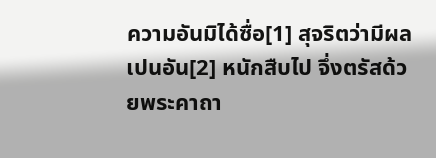ความอันมิได้ซื่อ[1] สุจริตว่ามีผลเปนอัน[2] หนักสืบไป จึ่งตรัสด้วยพระคาถา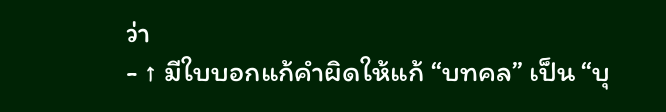ว่า
- ↑ มีใบบอกแก้คำผิดให้แก้ “บทคล” เป็น “บุ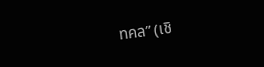ทคล” (เชิ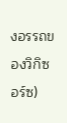งอรรถของวิกิซอร์ซ)